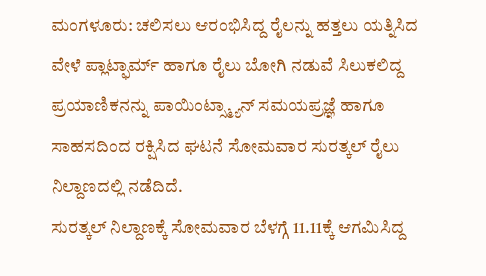ಮಂಗಳೂರು: ಚಲಿಸಲು ಆರಂಭಿಸಿದ್ದ ರೈಲನ್ನು ಹತ್ತಲು ಯತ್ನಿಸಿದ ವೇಳೆ ಪ್ಲಾಟ್ಫಾರ್ಮ್ ಹಾಗೂ ರೈಲು ಬೋಗಿ ನಡುವೆ ಸಿಲುಕಲಿದ್ದ ಪ್ರಯಾಣಿಕನನ್ನು ಪಾಯಿಂಟ್ಸ್ಮ್ಯಾನ್ ಸಮಯಪ್ರಜ್ಞೆ ಹಾಗೂ ಸಾಹಸದಿಂದ ರಕ್ಷಿಸಿದ ಘಟನೆ ಸೋಮವಾರ ಸುರತ್ಕಲ್ ರೈಲು ನಿಲ್ದಾಣದಲ್ಲಿ ನಡೆದಿದೆ.
ಸುರತ್ಕಲ್ ನಿಲ್ದಾಣಕ್ಕೆ ಸೋಮವಾರ ಬೆಳಗ್ಗೆ 11.11ಕ್ಕೆ ಆಗಮಿಸಿದ್ದ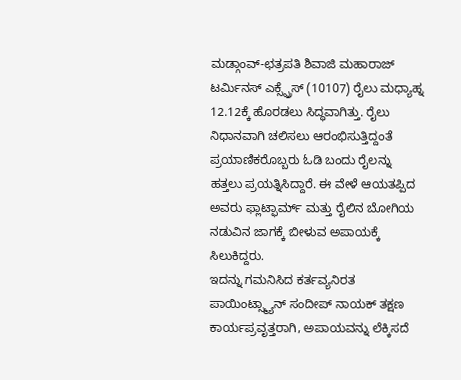ಮಡ್ಗಾಂವ್-ಛತ್ರಪತಿ ಶಿವಾಜಿ ಮಹಾರಾಜ್ ಟರ್ಮಿನಸ್ ಎಕ್ಸ್ಪ್ರೆಸ್ (10107) ರೈಲು ಮಧ್ಯಾಹ್ನ 12.12ಕ್ಕೆ ಹೊರಡಲು ಸಿದ್ಧವಾಗಿತ್ತು. ರೈಲು ನಿಧಾನವಾಗಿ ಚಲಿಸಲು ಆರಂಭಿಸುತ್ತಿದ್ದಂತೆ ಪ್ರಯಾಣಿಕರೊಬ್ಬರು ಓಡಿ ಬಂದು ರೈಲನ್ನು ಹತ್ತಲು ಪ್ರಯತ್ನಿಸಿದ್ದಾರೆ. ಈ ವೇಳೆ ಆಯತಪ್ಪಿದ ಅವರು ಫ್ಲಾಟ್ಫಾರ್ಮ್ ಮತ್ತು ರೈಲಿನ ಬೋಗಿಯ ನಡುವಿನ ಜಾಗಕ್ಕೆ ಬೀಳುವ ಅಪಾಯಕ್ಕೆ ಸಿಲುಕಿದ್ದರು.
ಇದನ್ನು ಗಮನಿಸಿದ ಕರ್ತವ್ಯನಿರತ ಪಾಯಿಂಟ್ಸ್ಮ್ಯಾನ್ ಸಂದೀಪ್ ನಾಯಕ್ ತಕ್ಷಣ ಕಾರ್ಯಪ್ರವೃತ್ತರಾಗಿ, ಅಪಾಯವನ್ನು ಲೆಕ್ಕಿಸದೆ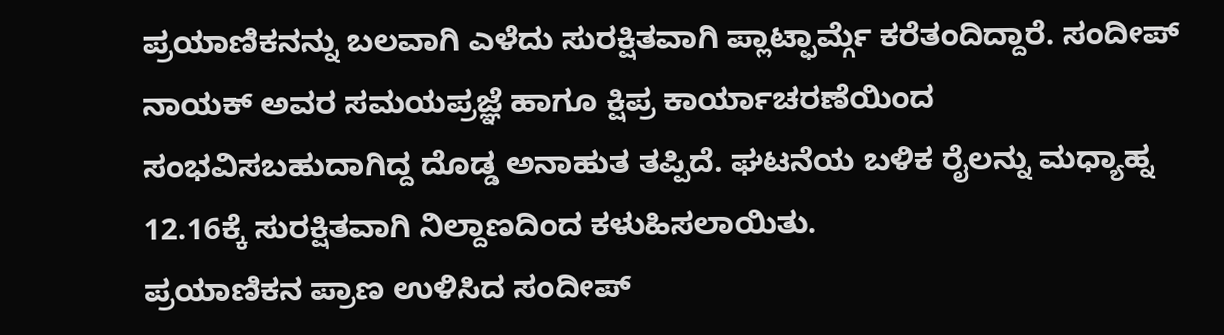ಪ್ರಯಾಣಿಕನನ್ನು ಬಲವಾಗಿ ಎಳೆದು ಸುರಕ್ಷಿತವಾಗಿ ಪ್ಲಾಟ್ಫಾರ್ಮ್ಗೆ ಕರೆತಂದಿದ್ದಾರೆ. ಸಂದೀಪ್ ನಾಯಕ್ ಅವರ ಸಮಯಪ್ರಜ್ಞೆ ಹಾಗೂ ಕ್ಷಿಪ್ರ ಕಾರ್ಯಾಚರಣೆಯಿಂದ ಸಂಭವಿಸಬಹುದಾಗಿದ್ದ ದೊಡ್ಡ ಅನಾಹುತ ತಪ್ಪಿದೆ. ಘಟನೆಯ ಬಳಿಕ ರೈಲನ್ನು ಮಧ್ಯಾಹ್ನ 12.16ಕ್ಕೆ ಸುರಕ್ಷಿತವಾಗಿ ನಿಲ್ದಾಣದಿಂದ ಕಳುಹಿಸಲಾಯಿತು.
ಪ್ರಯಾಣಿಕನ ಪ್ರಾಣ ಉಳಿಸಿದ ಸಂದೀಪ್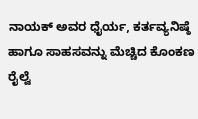ನಾಯಕ್ ಅವರ ಧೈರ್ಯ, ಕರ್ತವ್ಯನಿಷ್ಠೆ ಹಾಗೂ ಸಾಹಸವನ್ನು ಮೆಚ್ಚಿದ ಕೊಂಕಣ ರೈಲ್ವೆ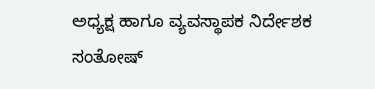ಅಧ್ಯಕ್ಷ ಹಾಗೂ ವ್ಯವಸ್ಥಾಪಕ ನಿರ್ದೇಶಕ ಸಂತೋಷ್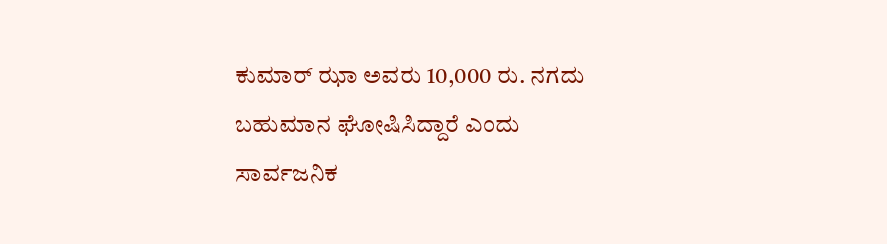ಕುಮಾರ್ ಝಾ ಅವರು 10,000 ರು. ನಗದು ಬಹುಮಾನ ಘೋಷಿಸಿದ್ದಾರೆ ಎಂದು ಸಾರ್ವಜನಿಕ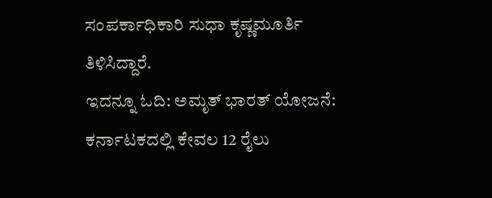ಸಂಪರ್ಕಾಧಿಕಾರಿ ಸುಧಾ ಕೃಷ್ಣಮೂರ್ತಿ ತಿಳಿಸಿದ್ದಾರೆ.
ಇದನ್ನೂ ಓದಿ: ಅಮೃತ್ ಭಾರತ್ ಯೋಜನೆ: ಕರ್ನಾಟಕದಲ್ಲಿ ಕೇವಲ 12 ರೈಲು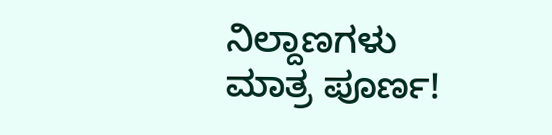ನಿಲ್ದಾಣಗಳು ಮಾತ್ರ ಪೂರ್ಣ!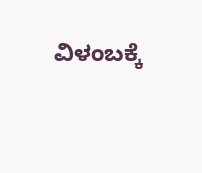ವಿಳಂಬಕ್ಕೆ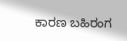ಕಾರಣ ಬಹಿರಂಗ